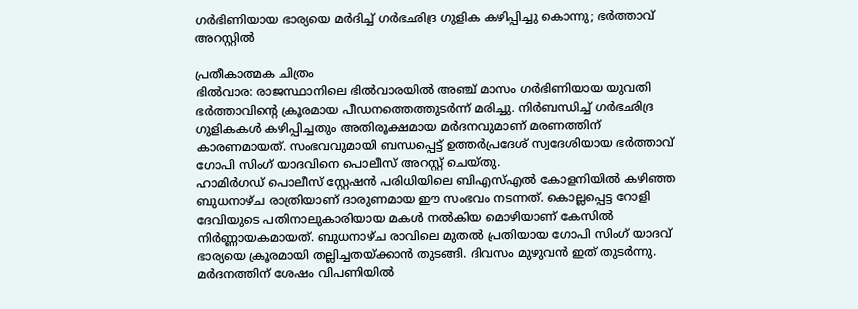ഗർഭിണിയായ ഭാര്യയെ മർദിച്ച് ഗർഭഛിദ്ര ഗുളിക കഴിപ്പിച്ചു കൊന്നു; ഭർത്താവ് അറസ്റ്റിൽ

പ്രതീകാത്മക ചിത്രം
ഭിൽവാര: രാജസ്ഥാനിലെ ഭിൽവാരയിൽ അഞ്ച് മാസം ഗർഭിണിയായ യുവതി ഭർത്താവിന്റെ ക്രൂരമായ പീഡനത്തെത്തുടർന്ന് മരിച്ചു. നിർബന്ധിച്ച് ഗർഭഛിദ്ര ഗുളികകൾ കഴിപ്പിച്ചതും അതിരൂക്ഷമായ മർദനവുമാണ് മരണത്തിന് കാരണമായത്. സംഭവവുമായി ബന്ധപ്പെട്ട് ഉത്തർപ്രദേശ് സ്വദേശിയായ ഭർത്താവ് ഗോപി സിംഗ് യാദവിനെ പൊലീസ് അറസ്റ്റ് ചെയ്തു.
ഹാമിർഗഡ് പൊലീസ് സ്റ്റേഷൻ പരിധിയിലെ ബിഎസ്എൽ കോളനിയിൽ കഴിഞ്ഞ ബുധനാഴ്ച രാത്രിയാണ് ദാരുണമായ ഈ സംഭവം നടന്നത്. കൊല്ലപ്പെട്ട റോളി ദേവിയുടെ പതിനാലുകാരിയായ മകൾ നൽകിയ മൊഴിയാണ് കേസിൽ നിർണ്ണായകമായത്. ബുധനാഴ്ച രാവിലെ മുതൽ പ്രതിയായ ഗോപി സിംഗ് യാദവ് ഭാര്യയെ ക്രൂരമായി തല്ലിച്ചതയ്ക്കാൻ തുടങ്ങി. ദിവസം മുഴുവൻ ഇത് തുടർന്നു.
മർദനത്തിന് ശേഷം വിപണിയിൽ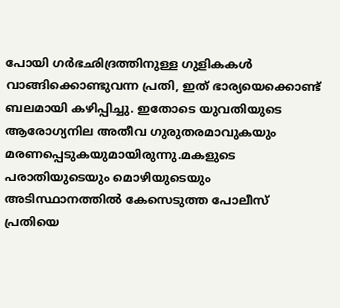പോയി ഗർഭഛിദ്രത്തിനുള്ള ഗുളികകൾ വാങ്ങിക്കൊണ്ടുവന്ന പ്രതി, ഇത് ഭാര്യയെക്കൊണ്ട് ബലമായി കഴിപ്പിച്ചു. ഇതോടെ യുവതിയുടെ ആരോഗ്യനില അതീവ ഗുരുതരമാവുകയും മരണപ്പെടുകയുമായിരുന്നു.മകളുടെ പരാതിയുടെയും മൊഴിയുടെയും അടിസ്ഥാനത്തിൽ കേസെടുത്ത പോലീസ് പ്രതിയെ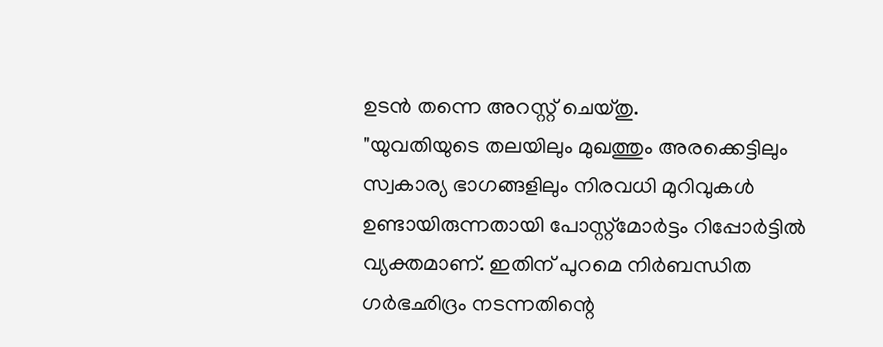ഉടൻ തന്നെ അറസ്റ്റ് ചെയ്തു.
"യുവതിയുടെ തലയിലും മുഖത്തും അരക്കെട്ടിലും സ്വകാര്യ ഭാഗങ്ങളിലും നിരവധി മുറിവുകൾ ഉണ്ടായിരുന്നതായി പോസ്റ്റ്മോർട്ടം റിപ്പോർട്ടിൽ വ്യക്തമാണ്. ഇതിന് പുറമെ നിർബന്ധിത ഗർഭഛിദ്രം നടന്നതിന്റെ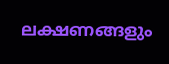ലക്ഷണങ്ങളും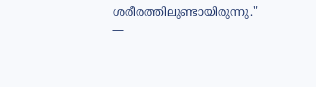ശരീരത്തിലുണ്ടായിരുന്നു."
—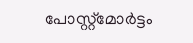പോസ്റ്റ്മോർട്ടം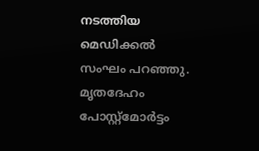നടത്തിയ മെഡിക്കൽ സംഘം പറഞ്ഞു.
മൃതദേഹം പോസ്റ്റ്മോർട്ടം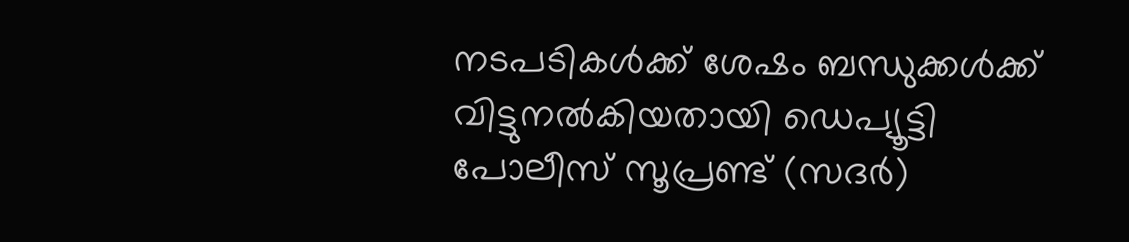നടപടികൾക്ക് ശേഷം ബന്ധുക്കൾക്ക് വിട്ടുനൽകിയതായി ഡെപ്യൂട്ടി പോലീസ് സൂപ്രണ്ട് (സദർ)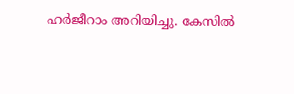ഹർജീറാം അറിയിച്ചു. കേസിൽ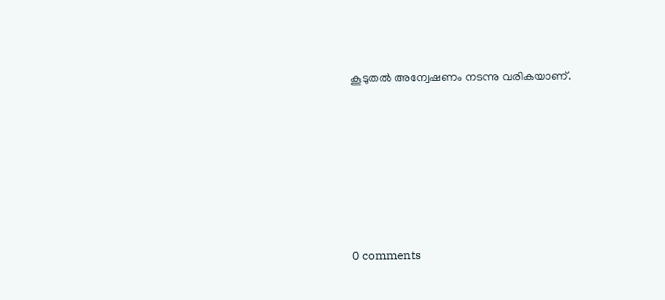കൂടുതൽ അന്വേഷണം നടന്നു വരികയാണ്.










0 comments